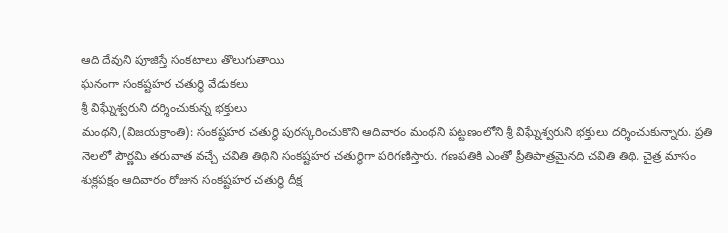ఆది దేవుని పూజిస్తే సంకటాలు తొలుగుతాయి
ఘనంగా సంకష్టహర చతుర్థి వేడుకలు
శ్రీ విఘ్నేశ్వరుని దర్శించుకున్న భక్తులు
మంథని,(విజయక్రాంతి): సంకష్టహర చతుర్థి పురస్కరించుకొని ఆదివారం మంథని పట్టణంలోని శ్రీ విఘ్నేశ్వరుని భక్తులు దర్శించుకున్నారు. ప్రతి నెలలో పౌర్ణమి తరువాత వచ్చే చవితి తిథిని సంకష్టహర చతుర్థిగా పరిగణిస్తారు. గణపతికి ఎంతో ప్రీతిపాత్రమైనది చవితి తిథి. చైత్ర మాసం శుక్లపక్షం ఆదివారం రోజున సంకష్టహర చతుర్థి దీక్ష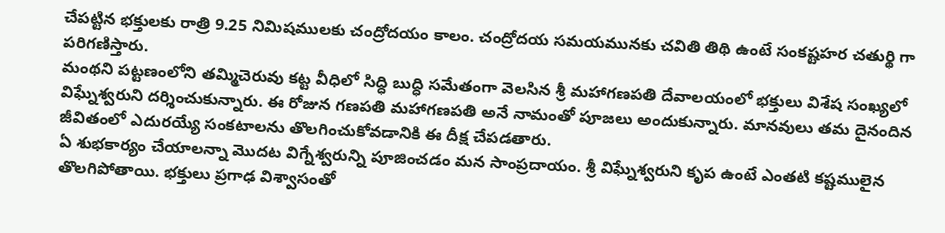చేపట్టిన భక్తులకు రాత్రి 9.25 నిమిషములకు చంద్రోదయం కాలం. చంద్రోదయ సమయమునకు చవితి తిథి ఉంటే సంకష్టహర చతుర్థి గా పరిగణిస్తారు.
మంథని పట్టణంలోని తమ్మిచెరువు కట్ట వీధిలో సిద్ధి బుద్ధి సమేతంగా వెలసిన శ్రీ మహాగణపతి దేవాలయంలో భక్తులు విశేష సంఖ్యలో విఘ్నేశ్వరుని దర్శించుకున్నారు. ఈ రోజున గణపతి మహాగణపతి అనే నామంతో పూజలు అందుకున్నారు. మానవులు తమ దైనందిన జీవితంలో ఎదురయ్యే సంకటాలను తొలగించుకోవడానికి ఈ దీక్ష చేపడతారు.
ఏ శుభకార్యం చేయాలన్నా మొదట విగ్నేశ్వరున్ని పూజించడం మన సాంప్రదాయం. శ్రీ విఘ్నేశ్వరుని కృప ఉంటే ఎంతటి కష్టములైన తొలగిపోతాయి. భక్తులు ప్రగాఢ విశ్వాసంతో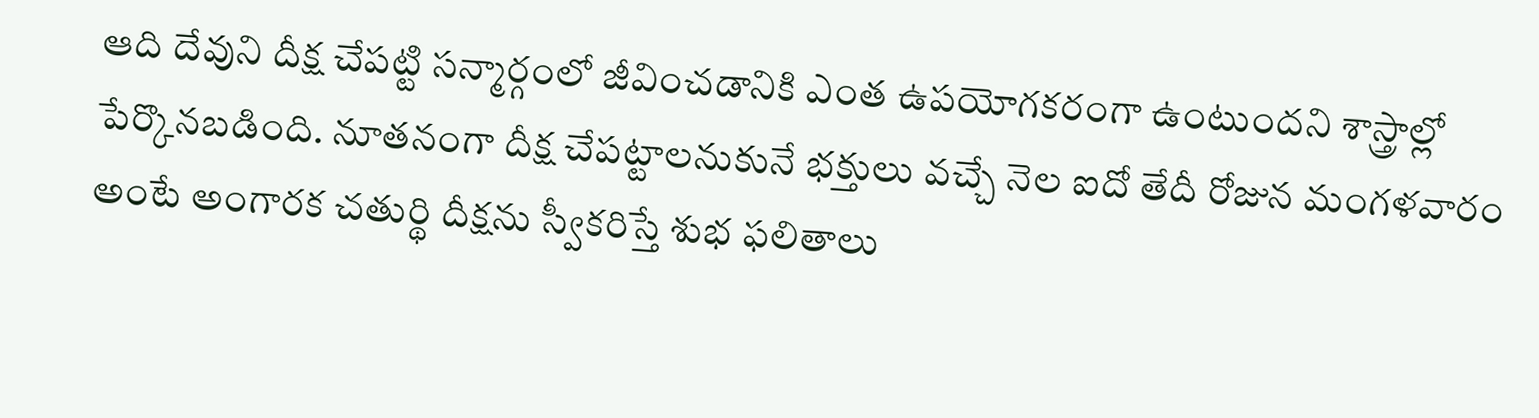ఆది దేవుని దీక్ష చేపట్టి సన్మార్గంలో జీవించడానికి ఎంత ఉపయోగకరంగా ఉంటుందని శాస్త్రాల్లో పేర్కొనబడింది. నూతనంగా దీక్ష చేపట్టాలనుకునే భక్తులు వచ్చే నెల ఐదో తేదీ రోజున మంగళవారం అంటే అంగారక చతుర్థి దీక్షను స్వీకరిస్తే శుభ ఫలితాలు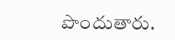పొందుతారు.